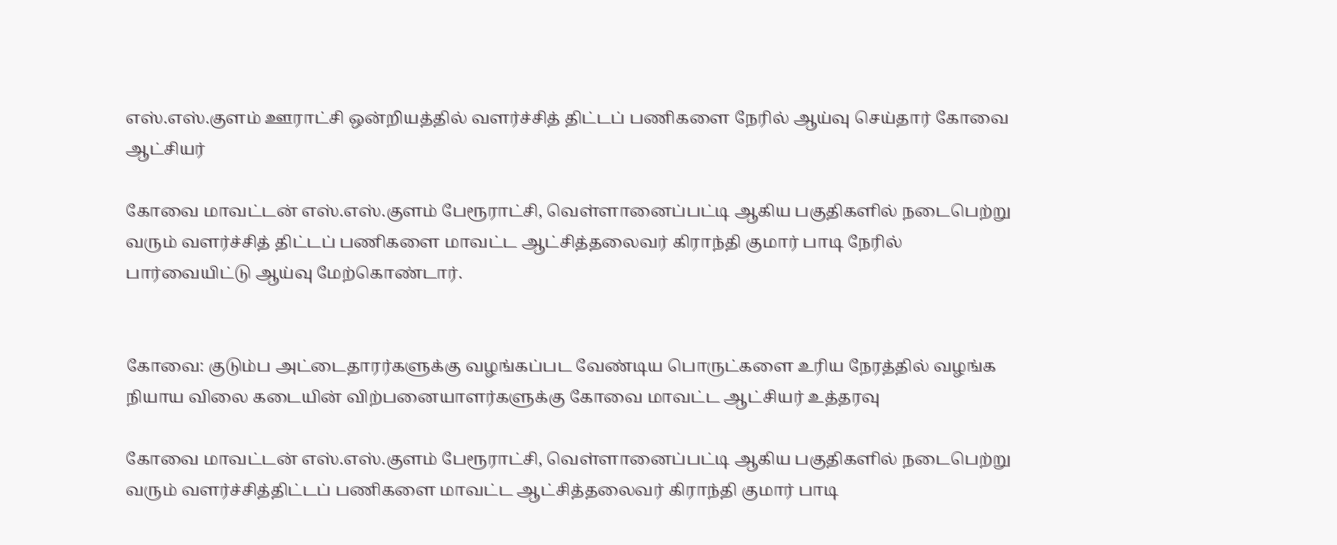எஸ்.எஸ்.குளம் ஊராட்சி ஒன்றியத்தில் வளர்ச்சித் திட்டப் பணிகளை நேரில் ஆய்வு செய்தார் கோவை ஆட்சியர்

கோவை மாவட்டன் எஸ்.எஸ்.குளம் பேரூராட்சி, வெள்ளானைப்பட்டி ஆகிய பகுதிகளில் நடைபெற்று வரும் வளர்ச்சித் திட்டப் பணிகளை மாவட்ட ஆட்சித்தலைவர் கிராந்தி குமார் பாடி நேரில் பார்வையிட்டு ஆய்வு மேற்கொண்டார்.


கோவை: குடும்ப அட்டைதாரர்களுக்கு வழங்கப்பட வேண்டிய பொருட்களை உரிய நேரத்தில் வழங்க நியாய விலை கடையின் விற்பனையாளர்களுக்கு கோவை மாவட்ட ஆட்சியர் உத்தரவு

கோவை மாவட்டன் எஸ்.எஸ்.குளம் பேரூராட்சி, வெள்ளானைப்பட்டி ஆகிய பகுதிகளில் நடைபெற்று வரும் வளர்ச்சித்திட்டப் பணிகளை மாவட்ட ஆட்சித்தலைவர் கிராந்தி குமார் பாடி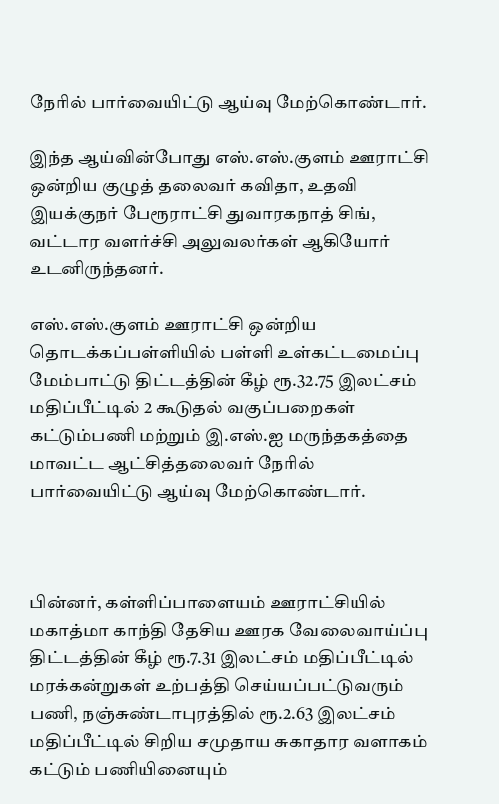நேரில் பார்வையிட்டு ஆய்வு மேற்கொண்டார்.

இந்த ஆய்வின்போது எஸ்.எஸ்.குளம் ஊராட்சி ஒன்றிய குழுத் தலைவர் கவிதா, உதவி இயக்குநர் பேரூராட்சி துவாரகநாத் சிங், வட்டார வளர்ச்சி அலுவலர்கள் ஆகியோர் உடனிருந்தனர்.

எஸ்.எஸ்.குளம் ஊராட்சி ஒன்றிய தொடக்கப்பள்ளியில் பள்ளி உள்கட்டமைப்பு மேம்பாட்டு திட்டத்தின் கீழ் ரூ.32.75 இலட்சம் மதிப்பீட்டில் 2 கூடுதல் வகுப்பறைகள் கட்டும்பணி மற்றும் இ.எஸ்.ஐ மருந்தகத்தை மாவட்ட ஆட்சித்தலைவர் நேரில் பார்வையிட்டு ஆய்வு மேற்கொண்டார்.



பின்னர், கள்ளிப்பாளையம் ஊராட்சியில் மகாத்மா காந்தி தேசிய ஊரக வேலைவாய்ப்பு திட்டத்தின் கீழ் ரூ.7.31 இலட்சம் மதிப்பீட்டில் மரக்கன்றுகள் உற்பத்தி செய்யப்பட்டுவரும் பணி, நஞ்சுண்டாபுரத்தில் ரூ.2.63 இலட்சம் மதிப்பீட்டில் சிறிய சமுதாய சுகாதார வளாகம் கட்டும் பணியினையும்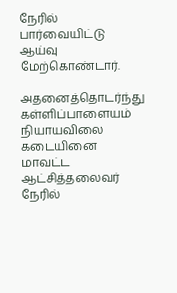நேரில் பார்வையிட்டு ஆய்வு மேற்கொண்டார்.

அதனைத்தொடர்ந்து கள்ளிப்பாளையம் நியாயவிலை கடையினை மாவட்ட ஆட்சித்தலைவர் நேரில்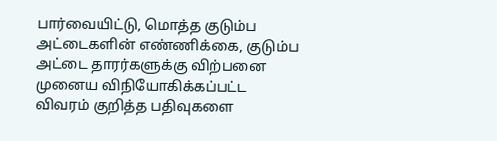பார்வையிட்டு, மொத்த குடும்ப அட்டைகளின் எண்ணிக்கை, குடும்ப அட்டை தாரர்களுக்கு விற்பனை முனைய விநியோகிக்கப்பட்ட விவரம் குறித்த பதிவுகளை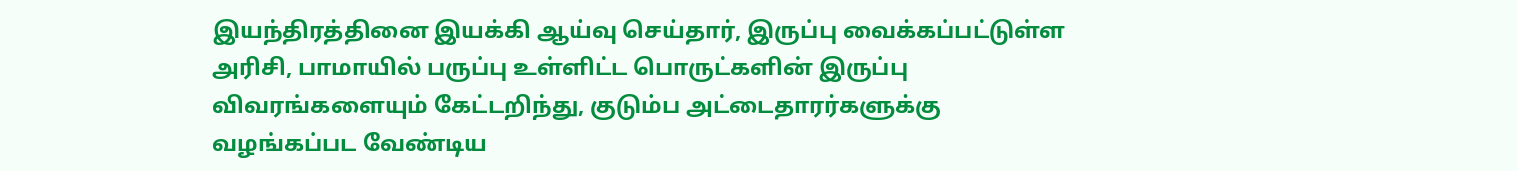இயந்திரத்தினை இயக்கி ஆய்வு செய்தார், இருப்பு வைக்கப்பட்டுள்ள அரிசி, பாமாயில் பருப்பு உள்ளிட்ட பொருட்களின் இருப்பு விவரங்களையும் கேட்டறிந்து, குடும்ப அட்டைதாரர்களுக்கு வழங்கப்பட வேண்டிய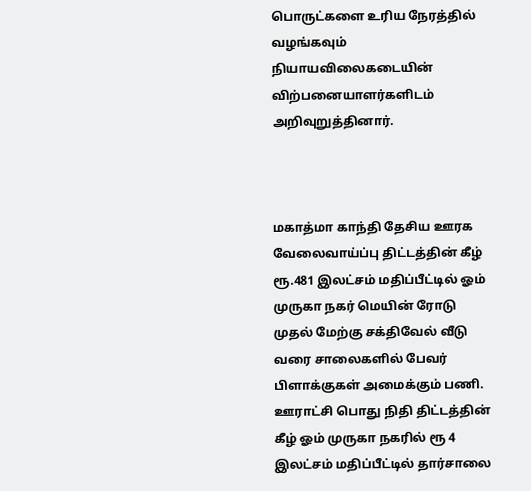பொருட்களை உரிய நேரத்தில் வழங்கவும் நியாயவிலைகடையின் விற்பனையாளர்களிடம் அறிவுறுத்தினார்.



மகாத்மா காந்தி தேசிய ஊரக வேலைவாய்ப்பு திட்டத்தின் கீழ் ரூ.481 இலட்சம் மதிப்பீட்டில் ஓம் முருகா நகர் மெயின் ரோடு முதல் மேற்கு சக்திவேல் வீடு வரை சாலைகளில் பேவர் பிளாக்குகள் அமைக்கும் பணி. ஊராட்சி பொது நிதி திட்டத்தின் கீழ் ஓம் முருகா நகரில் ரூ 4 இலட்சம் மதிப்பீட்டில் தார்சாலை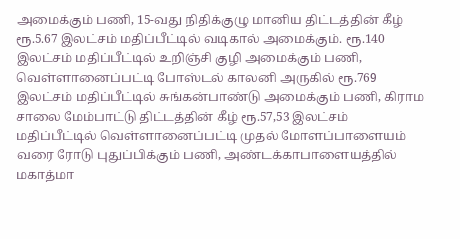அமைக்கும் பணி, 15-வது நிதிக்குழு மானிய திட்டத்தின் கீழ் ரூ.5.67 இலட்சம் மதிப்பீட்டில் வடிகால் அமைக்கும். ரூ.140 இலட்சம் மதிப்பீட்டில் உறிஞ்சி குழி அமைக்கும் பணி, வெள்ளானைப்பட்டி போஸ்டல் காலனி அருகில் ரூ.769 இலட்சம் மதிப்பீட்டில் சுங்கன்பாண்டு அமைக்கும் பணி, கிராம சாலை மேம்பாட்டு திட்டத்தின் கீழ் ரூ.57,53 இலட்சம் மதிப்பீட்டில் வெள்ளானைப்பட்டி முதல் மோளப்பாளையம் வரை ரோடு புதுப்பிக்கும் பணி, அண்டக்காபாளையத்தில் மகாத்மா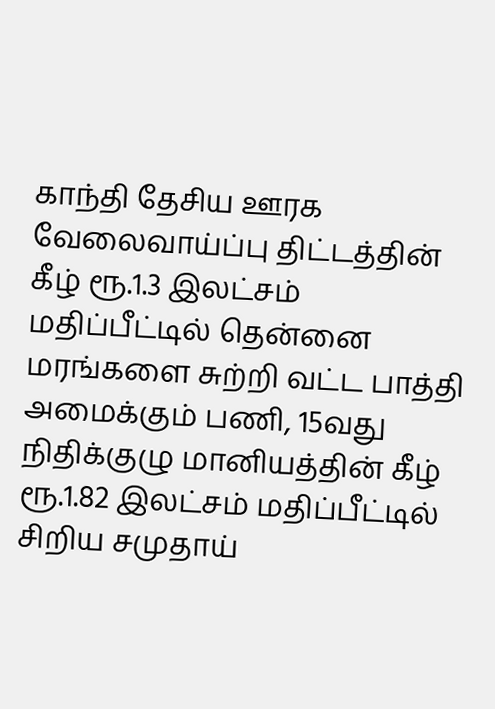காந்தி தேசிய ஊரக வேலைவாய்ப்பு திட்டத்தின் கீழ் ரூ.1.3 இலட்சம் மதிப்பீட்டில் தென்னை மரங்களை சுற்றி வட்ட பாத்தி அமைக்கும் பணி, 15வது நிதிக்குழு மானியத்தின் கீழ் ரூ.1.82 இலட்சம் மதிப்பீட்டில் சிறிய சமுதாய்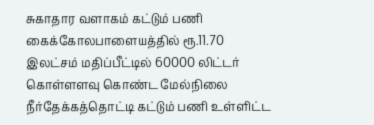சுகாதார வளாகம் கட்டும் பணி கைக்கோலபாளையத்தில் ரூ.11.70 இலட்சம் மதிப்பீட்டில் 60000 லிட்டர் கொள்ளளவு கொண்ட மேல்நிலை நீர்தேக்கத்தொட்டி கட்டும் பணி உள்ளிட்ட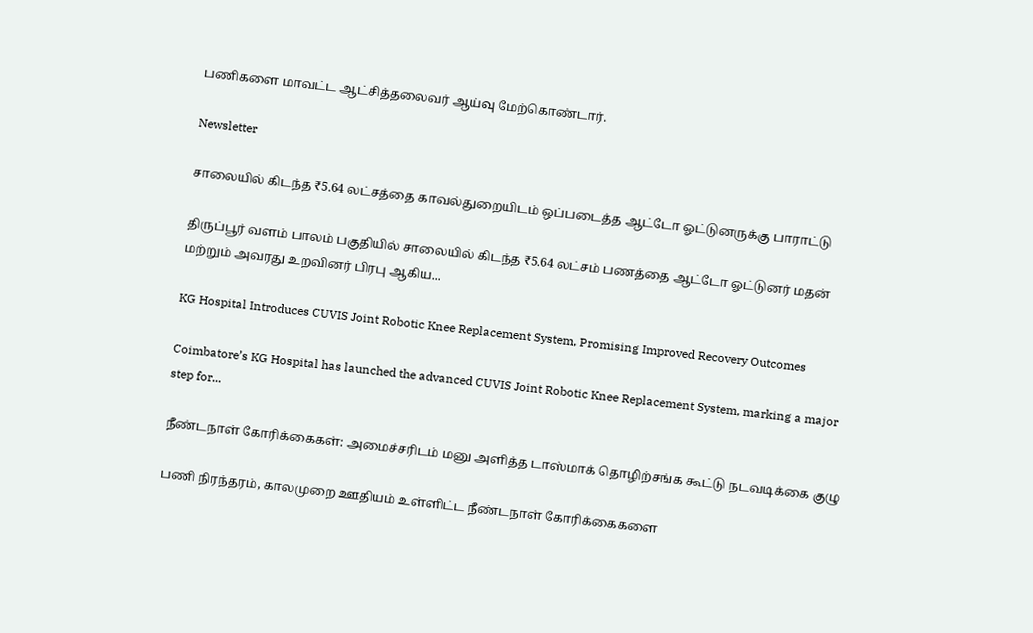பணிகளை மாவட்ட ஆட்சித்தலைவர் ஆய்வு மேற்கொண்டார்.

Newsletter

சாலையில் கிடந்த ₹5.64 லட்சத்தை காவல்துறையிடம் ஒப்படைத்த ஆட்டோ ஓட்டுனருக்கு பாராட்டு

திருப்பூர் வளம் பாலம் பகுதியில் சாலையில் கிடந்த ₹5.64 லட்சம் பணத்தை ஆட்டோ ஓட்டுனர் மதன் மற்றும் அவரது உறவினர் பிரபு ஆகிய...

KG Hospital Introduces CUVIS Joint Robotic Knee Replacement System, Promising Improved Recovery Outcomes

Coimbatore’s KG Hospital has launched the advanced CUVIS Joint Robotic Knee Replacement System, marking a major step for...

நீண்டநாள் கோரிக்கைகள்: அமைச்சரிடம் மனு அளித்த டாஸ்மாக் தொழிற்சங்க கூட்டு நடவடிக்கை குழு

பணி நிரந்தரம், காலமுறை ஊதியம் உள்ளிட்ட நீண்டநாள் கோரிக்கைகளை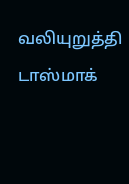வலியுறுத்தி டாஸ்மாக்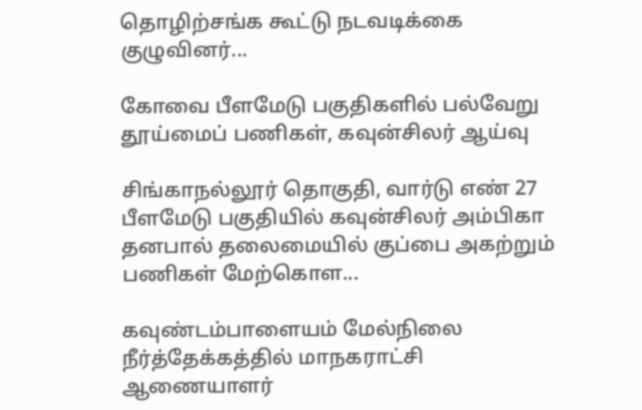தொழிற்சங்க கூட்டு நடவடிக்கை குழுவினர்...

கோவை பீளமேடு பகுதிகளில் பல்வேறு தூய்மைப் பணிகள், கவுன்சிலர் ஆய்வு

சிங்காநல்லூர் தொகுதி, வார்டு எண் 27 பீளமேடு பகுதியில் கவுன்சிலர் அம்பிகா தனபால் தலைமையில் குப்பை அகற்றும் பணிகள் மேற்கொள...

கவுண்டம்பாளையம் மேல்நிலை நீர்த்தேக்கத்தில் மாநகராட்சி ஆணையாளர்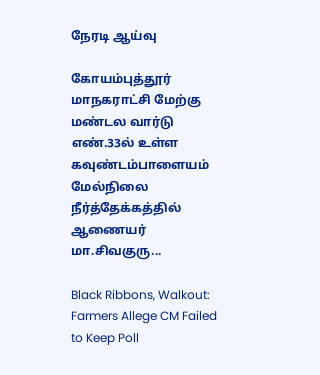நேரடி ஆய்வு

கோயம்புத்தூர் மாநகராட்சி மேற்கு மண்டல வார்டு எண்.33ல் உள்ள கவுண்டம்பாளையம் மேல்நிலை நீர்த்தேக்கத்தில் ஆணையர் மா.சிவகுரு...

Black Ribbons, Walkout: Farmers Allege CM Failed to Keep Poll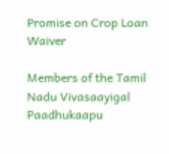Promise on Crop Loan Waiver

Members of the Tamil Nadu Vivasaayigal Paadhukaapu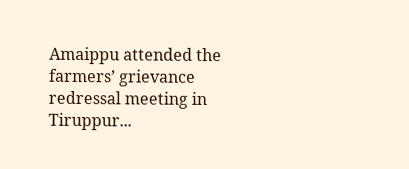Amaippu attended the farmers’ grievance redressal meeting in Tiruppur...